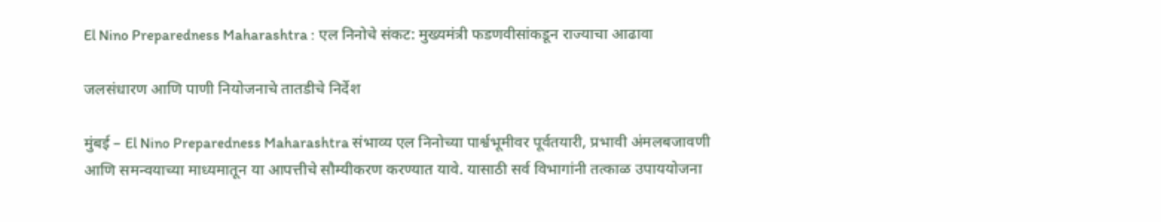El Nino Preparedness Maharashtra : एल निनोचे संकट: मुख्यमंत्री फडणवीसांकडून राज्याचा आढावा

जलसंधारण आणि पाणी नियोजनाचे तातडीचे निर्देश

मुंबई – El Nino Preparedness Maharashtra संभाव्य एल निनोच्या पार्श्वभूमीवर पूर्वतयारी, प्रभावी अंमलबजावणी आणि समन्वयाच्या माध्यमातून या आपत्तीचे सौम्यीकरण करण्यात यावे. यासाठी सर्व विभागांनी तत्काळ उपाययोजना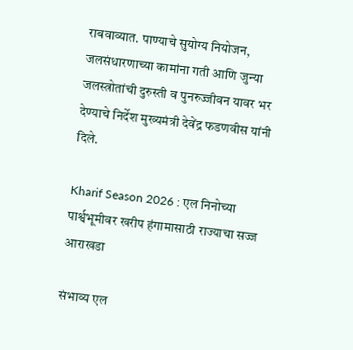राबवाव्यात. पाण्याचे सुयोग्य नियोजन, जलसंधारणाच्या कामांना गती आणि जुन्या जलस्त्रोतांची दुरुस्ती व पुनरुज्जीवन यावर भर देण्याचे निर्देश मुख्यमंत्री देवेंद्र फडणवीस यांनी दिले.

Kharif Season 2026 : एल निनोच्या पार्श्वभूमीवर खरीप हंगामासाठी राज्याचा सज्ज आराखडा

संभाव्य एल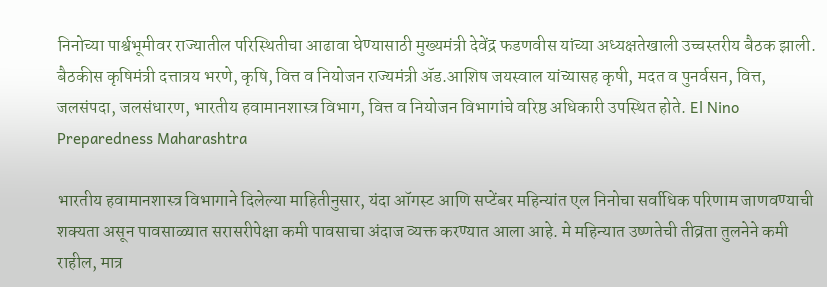निनोच्या पार्श्वभूमीवर राज्यातील परिस्थितीचा आढावा घेण्यासाठी मुख्यमंत्री देवेंद्र फडणवीस यांच्या अध्यक्षतेखाली उच्चस्तरीय बैठक झाली. बैठकीस कृषिमंत्री दत्तात्रय भरणे, कृषि, वित्त व नियोजन राज्यमंत्री ॲड.आशिष जयस्वाल यांच्यासह कृषी, मदत व पुनर्वसन, वित्त, जलसंपदा, जलसंधारण, भारतीय हवामानशास्त्र विभाग, वित्त व नियोजन विभागांचे वरिष्ठ अधिकारी उपस्थित होते. El Nino Preparedness Maharashtra

भारतीय हवामानशास्त्र विभागाने दिलेल्या माहितीनुसार, यंदा ऑगस्ट आणि सप्टेंबर महिन्यांत एल निनोचा सर्वाधिक परिणाम जाणवण्याची शक्यता असून पावसाळ्यात सरासरीपेक्षा कमी पावसाचा अंदाज व्यक्त करण्यात आला आहे. मे महिन्यात उष्णतेची तीव्रता तुलनेने कमी राहील, मात्र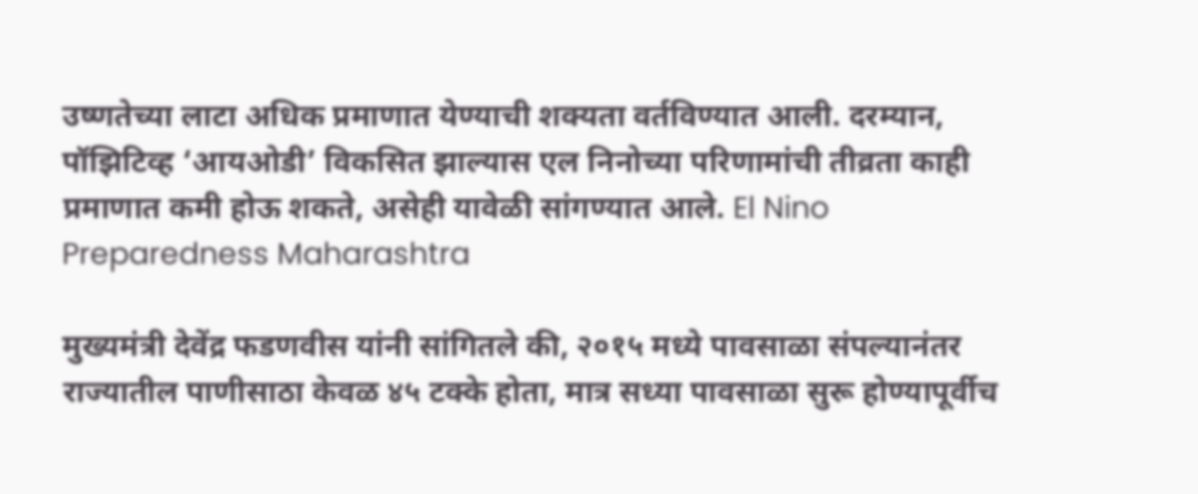उष्णतेच्या लाटा अधिक प्रमाणात येण्याची शक्यता वर्तविण्यात आली. दरम्यान, पॉझिटिव्ह ‘आयओडी’ विकसित झाल्यास एल निनोच्या परिणामांची तीव्रता काही प्रमाणात कमी होऊ शकते, असेही यावेळी सांगण्यात आले. El Nino Preparedness Maharashtra

मुख्यमंत्री देवेंद्र फडणवीस यांनी सांगितले की, २०१५ मध्ये पावसाळा संपल्यानंतर राज्यातील पाणीसाठा केवळ ४५ टक्के होता, मात्र सध्या पावसाळा सुरू होण्यापूर्वीच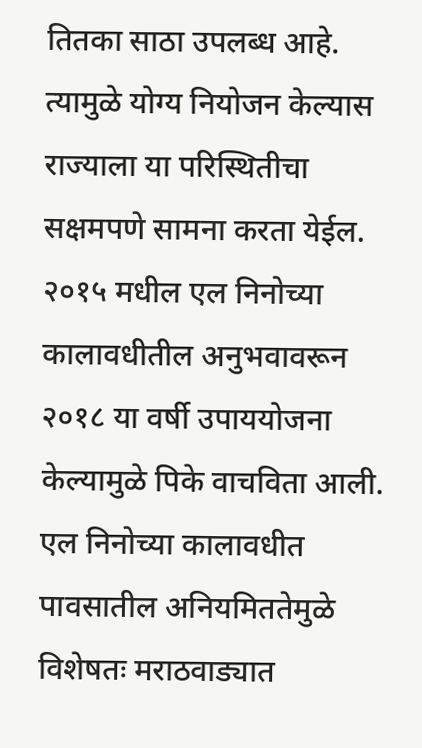तितका साठा उपलब्ध आहे. त्यामुळे योग्य नियोजन केल्यास राज्याला या परिस्थितीचा सक्षमपणे सामना करता येईल. २०१५ मधील एल निनोच्या कालावधीतील अनुभवावरून २०१८ या वर्षी उपाययोजना केल्यामुळे पिके वाचविता आली. एल निनोच्या कालावधीत पावसातील अनियमिततेमुळे विशेषतः मराठवाड्यात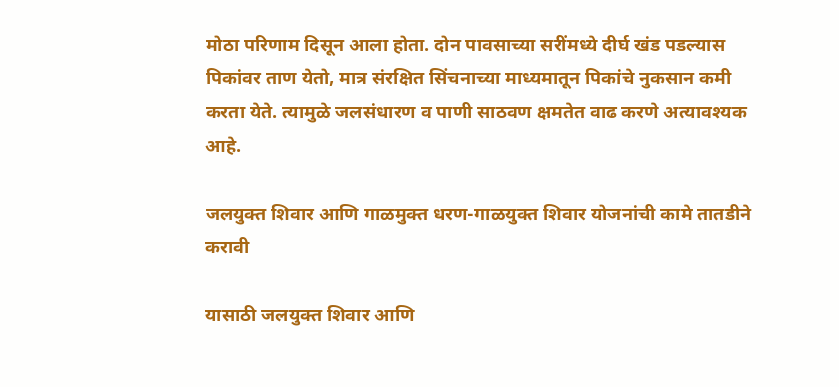मोठा परिणाम दिसून आला होता. दोन पावसाच्या सरींमध्ये दीर्घ खंड पडल्यास पिकांवर ताण येतो, मात्र संरक्षित सिंचनाच्या माध्यमातून पिकांचे नुकसान कमी करता येते. त्यामुळे जलसंधारण व पाणी साठवण क्षमतेत वाढ करणे अत्यावश्यक आहे.

जलयुक्त शिवार आणि गाळमुक्त धरण-गाळयुक्त शिवार योजनांची कामे तातडीने करावी

यासाठी जलयुक्त शिवार आणि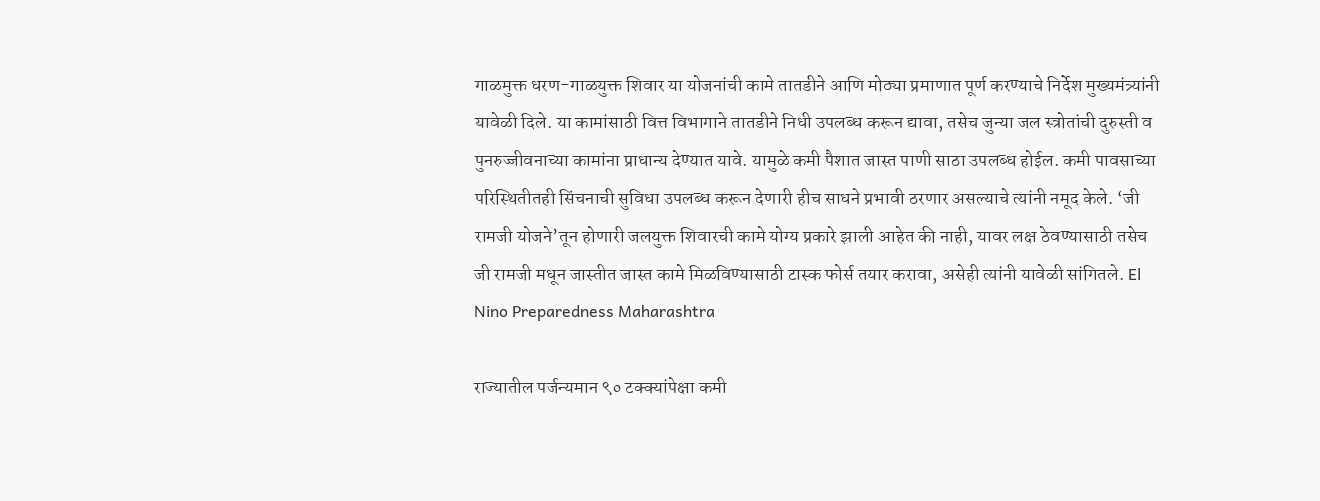गाळमुक्त धरण-गाळयुक्त शिवार या योजनांची कामे तातडीने आणि मोठ्या प्रमाणात पूर्ण करण्याचे निर्देश मुख्यमंत्र्यांनी यावेळी दिले. या कामांसाठी वित्त विभागाने तातडीने निधी उपलब्ध करून द्यावा, तसेच जुन्या जल स्त्रोतांची दुरुस्ती व पुनरुज्जीवनाच्या कामांना प्राधान्य देण्यात यावे. यामुळे कमी पैशात जास्त पाणी साठा उपलब्ध होईल. कमी पावसाच्या परिस्थितीतही सिंचनाची सुविधा उपलब्ध करून देणारी हीच साधने प्रभावी ठरणार असल्याचे त्यांनी नमूद केले. ‘जी रामजी योजने’तून होणारी जलयुक्त शिवारची कामे योग्य प्रकारे झाली आहेत की नाही, यावर लक्ष ठेवण्यासाठी तसेच जी रामजी मधून जास्तीत जास्त कामे मिळविण्यासाठी टास्क फोर्स तयार करावा, असेही त्यांनी यावेळी सांगितले. El Nino Preparedness Maharashtra

राज्यातील पर्जन्यमान ९० टक्क्यांपेक्षा कमी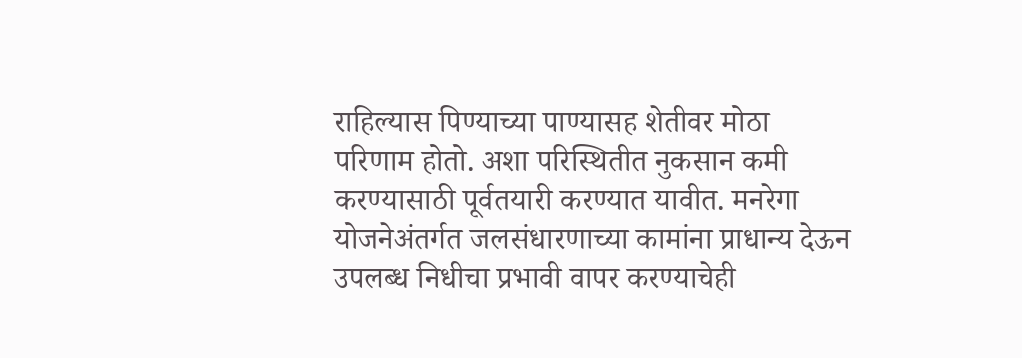राहिल्यास पिण्याच्या पाण्यासह शेतीवर मोठा परिणाम होतो. अशा परिस्थितीत नुकसान कमी करण्यासाठी पूर्वतयारी करण्यात यावीत. मनरेगा योजनेअंतर्गत जलसंधारणाच्या कामांना प्राधान्य देऊन उपलब्ध निधीचा प्रभावी वापर करण्याचेही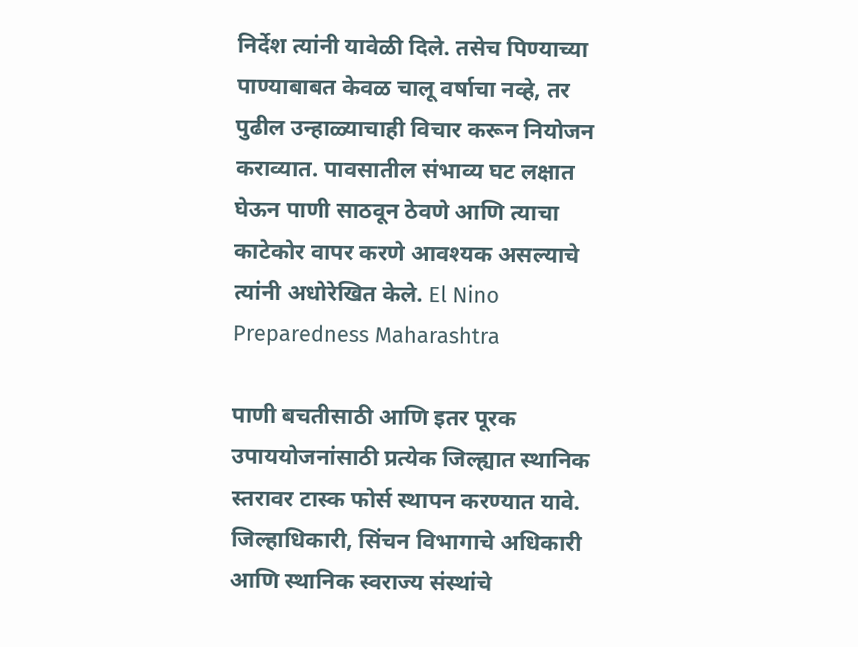निर्देश त्यांनी यावेळी दिले. तसेच पिण्याच्या पाण्याबाबत केवळ चालू वर्षाचा नव्हे, तर पुढील उन्हाळ्याचाही विचार करून नियोजन कराव्यात. पावसातील संभाव्य घट लक्षात घेऊन पाणी साठवून ठेवणे आणि त्याचा काटेकोर वापर करणे आवश्यक असल्याचे त्यांनी अधोरेखित केले. El Nino Preparedness Maharashtra

पाणी बचतीसाठी आणि इतर पूरक उपाययोजनांसाठी प्रत्येक जिल्ह्यात स्थानिक स्तरावर टास्क फोर्स स्थापन करण्यात यावे. जिल्हाधिकारी, सिंचन विभागाचे अधिकारी आणि स्थानिक स्वराज्य संस्थांचे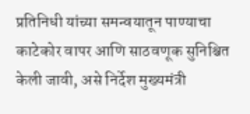प्रतिनिधी यांच्या समन्वयातून पाण्याचा काटेकोर वापर आणि साठवणूक सुनिश्चित केली जावी, असे निर्देश मुख्यमंत्री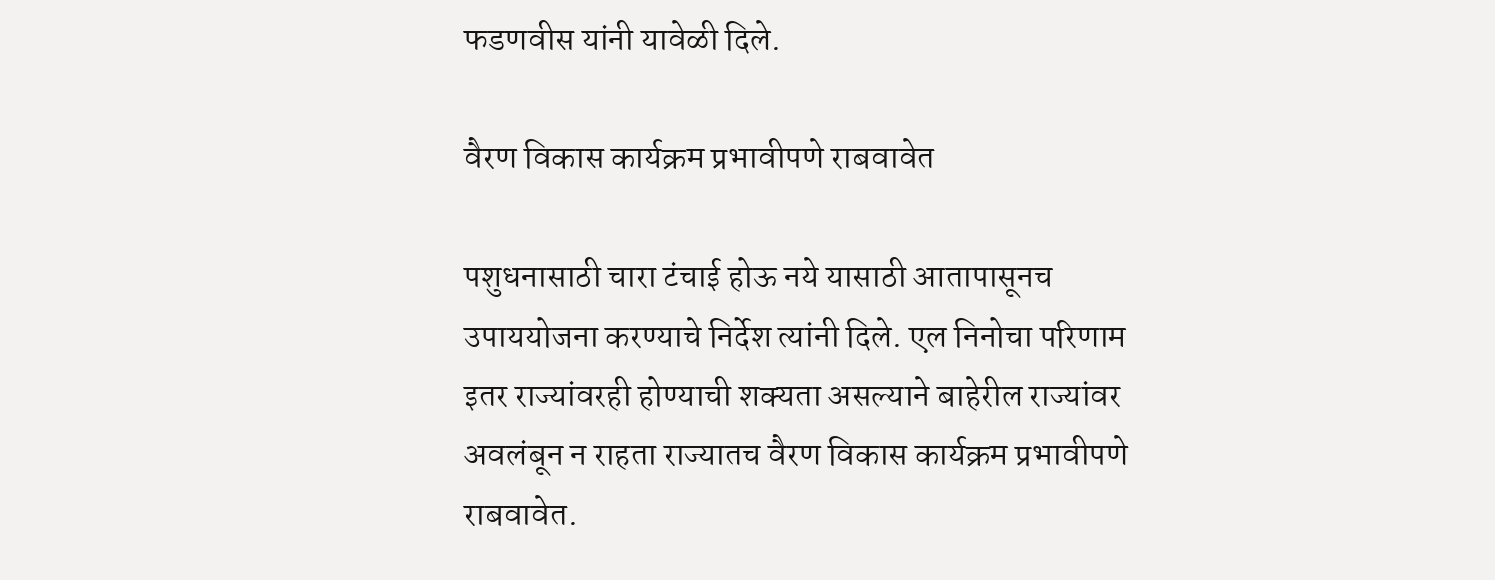फडणवीस यांनी यावेळी दिले.

वैरण विकास कार्यक्रम प्रभावीपणे राबवावेत

पशुधनासाठी चारा टंचाई होऊ नये यासाठी आतापासूनच उपाययोजना करण्याचे निर्देश त्यांनी दिले. एल निनोचा परिणाम इतर राज्यांवरही होण्याची शक्यता असल्याने बाहेरील राज्यांवर अवलंबून न राहता राज्यातच वैरण विकास कार्यक्रम प्रभावीपणे राबवावेत.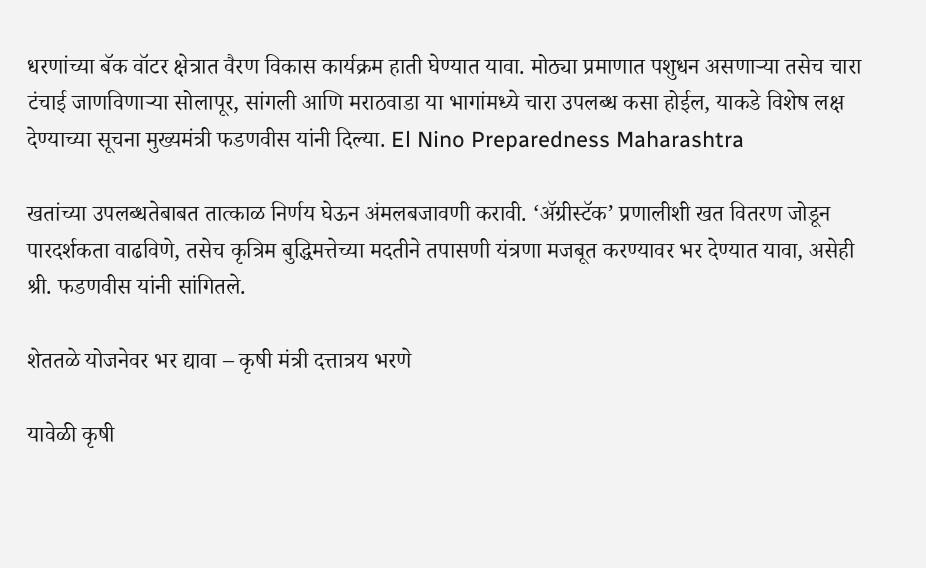धरणांच्या बॅक वॉटर क्षेत्रात वैरण विकास कार्यक्रम हाती घेण्यात यावा. मोठ्या प्रमाणात पशुधन असणाऱ्या तसेच चारा टंचाई जाणविणाऱ्या सोलापूर, सांगली आणि मराठवाडा या भागांमध्ये चारा उपलब्ध कसा होईल, याकडे विशेष लक्ष देण्याच्या सूचना मुख्यमंत्री फडणवीस यांनी दिल्या. El Nino Preparedness Maharashtra

खतांच्या उपलब्धतेबाबत तात्काळ निर्णय घेऊन अंमलबजावणी करावी. ‘अ‍ॅग्रीस्टॅक’ प्रणालीशी खत वितरण जोडून पारदर्शकता वाढविणे, तसेच कृत्रिम बुद्धिमत्तेच्या मदतीने तपासणी यंत्रणा मजबूत करण्यावर भर देण्यात यावा, असेही श्री. फडणवीस यांनी सांगितले.

शेततळे योजनेवर भर द्यावा – कृषी मंत्री दत्तात्रय भरणे

यावेळी कृषी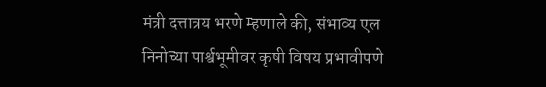मंत्री दत्तात्रय भरणे म्हणाले की, संभाव्य एल निनोच्या पार्श्वभूमीवर कृषी विषय प्रभावीपणे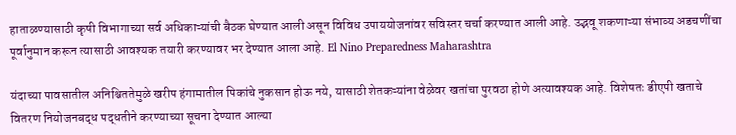हाताळण्यासाठी कृषी विभागाच्या सर्व अधिकाऱ्यांची बैठक घेण्यात आली असून विविध उपाययोजनांवर सविस्तर चर्चा करण्यात आली आहे. उद्भवू शकणाऱ्या संभाव्य अडचणींचा पूर्वानुमान करून त्यासाठी आवश्यक तयारी करण्यावर भर देण्यात आला आहे. El Nino Preparedness Maharashtra

यंदाच्या पावसातील अनिश्चिततेमुळे खरीप हंगामातील पिकांचे नुकसान होऊ नये, यासाठी शेतकऱ्यांना वेळेवर खतांचा पुरवठा होणे अत्यावश्यक आहे. विशेषतः डीएपी खताचे वितरण नियोजनबद्ध पद्धतीने करण्याच्या सूचना देण्यात आल्या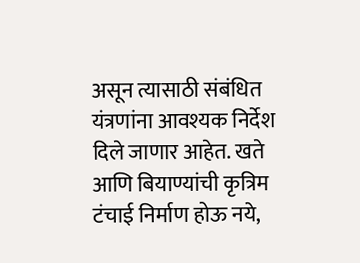असून त्यासाठी संबंधित यंत्रणांना आवश्यक निर्देश दिले जाणार आहेत. खते आणि बियाण्यांची कृत्रिम टंचाई निर्माण होऊ नये,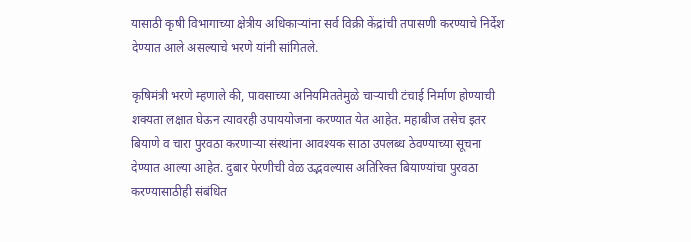यासाठी कृषी विभागाच्या क्षेत्रीय अधिकाऱ्यांना सर्व विक्री केंद्रांची तपासणी करण्याचे निर्देश देण्यात आले असल्याचे भरणे यांनी सांगितले.

कृषिमंत्री भरणे म्हणाले की, पावसाच्या अनियमिततेमुळे चाऱ्याची टंचाई निर्माण होण्याची शक्यता लक्षात घेऊन त्यावरही उपाययोजना करण्यात येत आहेत. महाबीज तसेच इतर बियाणे व चारा पुरवठा करणाऱ्या संस्थांना आवश्यक साठा उपलब्ध ठेवण्याच्या सूचना देण्यात आल्या आहेत. दुबार पेरणीची वेळ उद्भवल्यास अतिरिक्त बियाण्यांचा पुरवठा करण्यासाठीही संबंधित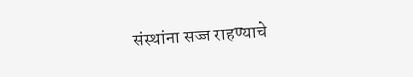संस्थांना सज्ज राहण्याचे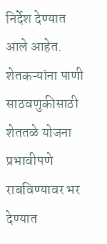निर्देश देण्यात आले आहेत. शेतकऱ्यांना पाणी साठवणुकीसाठी शेततळे योजना प्रभावीपणे राबविण्यावर भर देण्यात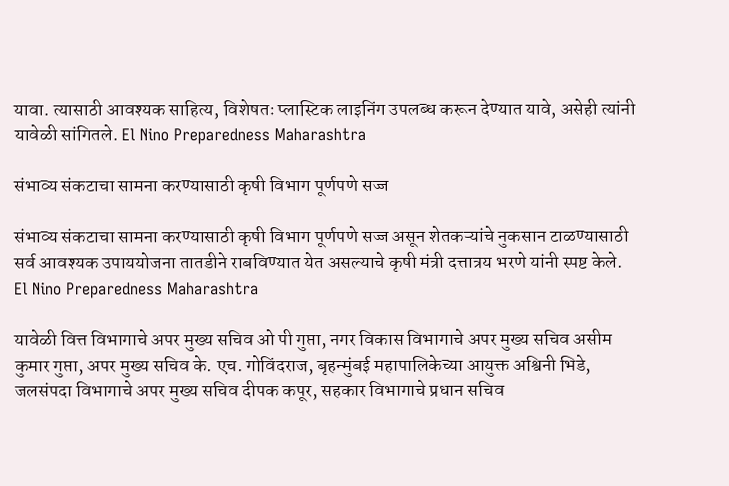यावा. त्यासाठी आवश्यक साहित्य, विशेषतः प्लास्टिक लाइनिंग उपलब्ध करून देण्यात यावे, असेही त्यांनी यावेळी सांगितले. El Nino Preparedness Maharashtra

संभाव्य संकटाचा सामना करण्यासाठी कृषी विभाग पूर्णपणे सज्ज

संभाव्य संकटाचा सामना करण्यासाठी कृषी विभाग पूर्णपणे सज्ज असून शेतकऱ्यांचे नुकसान टाळण्यासाठी सर्व आवश्यक उपाययोजना तातडीने राबविण्यात येत असल्याचे कृषी मंत्री दत्तात्रय भरणे यांनी स्पष्ट केले. El Nino Preparedness Maharashtra

यावेळी वित्त विभागाचे अपर मुख्य सचिव ओ पी गुप्ता, नगर विकास विभागाचे अपर मुख्य सचिव असीम कुमार गुप्ता, अपर मुख्य सचिव के. एच. गोविंदराज, बृहन्मुंबई महापालिकेच्या आयुक्त अश्विनी भिडे, जलसंपदा विभागाचे अपर मुख्य सचिव दीपक कपूर, सहकार विभागाचे प्रधान सचिव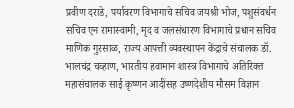प्रवीण दराडे, पर्यावरण विभागाचे सचिव जयश्री भोज, पशुसंवर्धन सचिव एन रामास्वामी, मृद व जलसंधारण विभागाचे प्रधान सचिव माणिक गुरसाळ, राज्य आपत्ती व्यवस्थापन केंद्राचे संचालक डॉ. भालचंद्र चव्हाण, भारतीय हवामान शास्त्र विभागाचे अतिरिक्त महासंचालक साई कृष्णन आदींसह उष्णदेशीय मौसम विज्ञान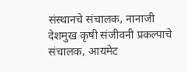संस्थानचे संचालक, नानाजी देशमुख कृषी संजीवनी प्रकल्पाचे संचालक, आयमेट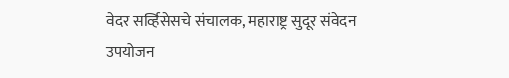वेदर सर्व्हिसेसचे संचालक, महाराष्ट्र सुदूर संवेदन उपयोजन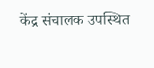केंद्र संचालक उपस्थित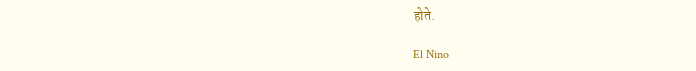होते.

El Nino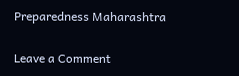Preparedness Maharashtra

Leave a Comment